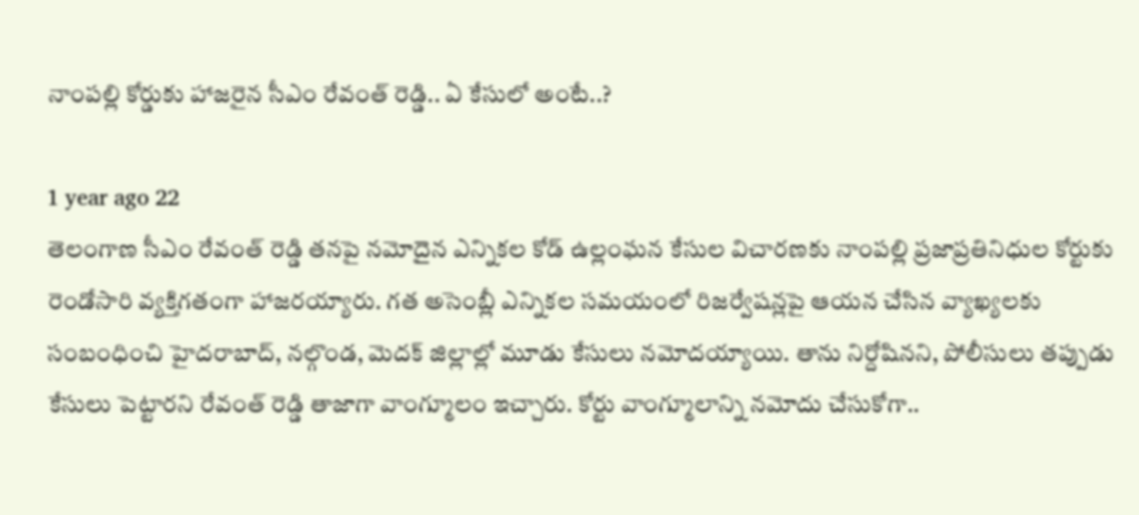నాంపల్లి కోర్డుకు హాజరైన సీఎం రేవంత్ రెడ్డి.. ఏ కేసులో అంటే..?

1 year ago 22
తెలంగాణ సీఎం రేవంత్ రెడ్డి తనపై నమోదైన ఎన్నికల కోడ్ ఉల్లంఘన కేసుల విచారణకు నాంపల్లి ప్రజాప్రతినిధుల కోర్టుకు రెండోసారి వ్యక్తిగతంగా హాజరయ్యారు. గత అసెంబ్లీ ఎన్నికల సమయంలో రిజర్వేషన్లపై ఆయన చేసిన వ్యాఖ్యలకు సంబంధించి హైదరాబాద్, నల్గొండ, మెదక్ జిల్లాల్లో మూడు కేసులు నమోదయ్యాయి. తాను నిర్దోషినని, పోలీసులు తప్పుడు కేసులు పెట్టారని రేవంత్ రెడ్డి తాజాగా వాంగ్మూలం ఇచ్చారు. కోర్టు వాంగ్మూలాన్ని నమోదు చేసుకోగా..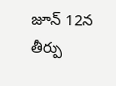జూన్ 12న తీర్పు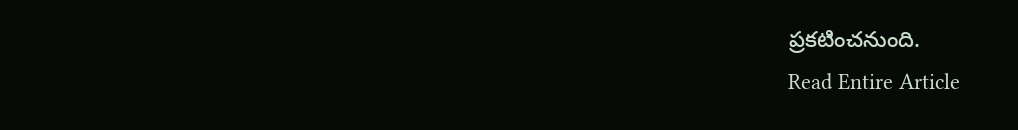ప్రకటించనుంది.
Read Entire Article